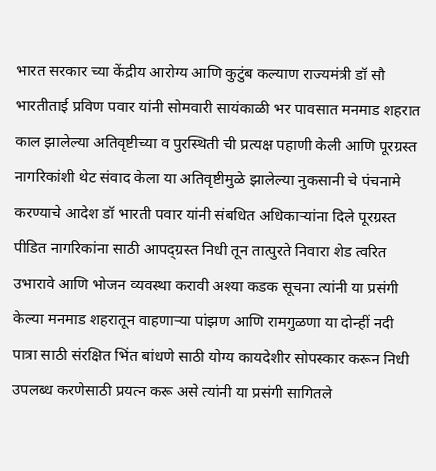भारत सरकार च्या केंद्रीय आरोग्य आणि कुटुंब कल्याण राज्यमंत्री डॉ सौ भारतीताई प्रविण पवार यांनी सोमवारी सायंकाळी भर पावसात मनमाड शहरात काल झालेल्या अतिवृष्टीच्या व पुरस्थिती ची प्रत्यक्ष पहाणी केली आणि पूरग्रस्त नागरिकांशी थेट संवाद केला या अतिवृष्टीमुळे झालेल्या नुकसानी चे पंचनामे करण्याचे आदेश डॉ भारती पवार यांनी संबधित अधिकाऱ्यांना दिले पूरग्रस्त पीडित नागरिकांना साठी आपद्ग्रस्त निधी तून तात्पुरते निवारा शेड त्वरित उभारावे आणि भोजन व्यवस्था करावी अश्या कडक सूचना त्यांनी या प्रसंगी केल्या मनमाड शहरातून वाहणाऱ्या पांझण आणि रामगुळणा या दोन्हीं नदी पात्रा साठी संरक्षित भिंत बांधणे साठी योग्य कायदेशीर सोपस्कार करून निधी उपलब्ध करणेसाठी प्रयत्न करू असे त्यांनी या प्रसंगी सागितले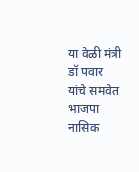या वेळी मंत्री डॉ पवार यांचे समवेत भाजपा नासिक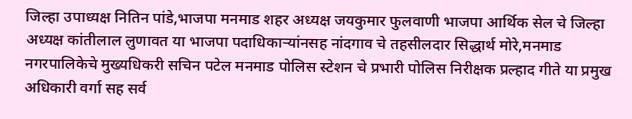जिल्हा उपाध्यक्ष नितिन पांडे,भाजपा मनमाड शहर अध्यक्ष जयकुमार फुलवाणी भाजपा आर्थिक सेल चे जिल्हा अध्यक्ष कांतीलाल लुणावत या भाजपा पदाधिकाऱ्यांनसह नांदगाव चे तहसीलदार सिद्धार्थ मोरे,मनमाड नगरपालिकेचे मुख्यधिकरी सचिन पटेल मनमाड पोलिस स्टेशन चे प्रभारी पोलिस निरीक्षक प्रल्हाद गीते या प्रमुख अधिकारी वर्गा सह सर्व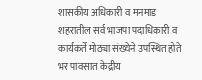शासकीय अधिकारी व मनमाड शहरातील सर्व भाजपा पदाधिकारी व कार्यकर्ते मोठ्या संख्येने उपस्थित होते भर पावसात केद्रीय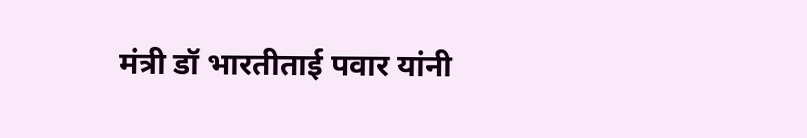मंत्री डॉ भारतीताई पवार यांनी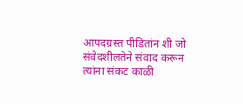आपदग्रस्त पीडितांन शी जो संवेदशीलतेने संवाद करून त्यांना संकट काळी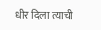धीर दिला त्याची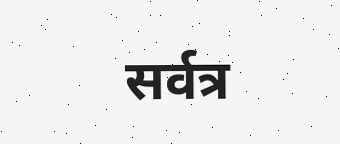सर्वत्र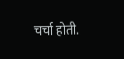चर्चा होती.